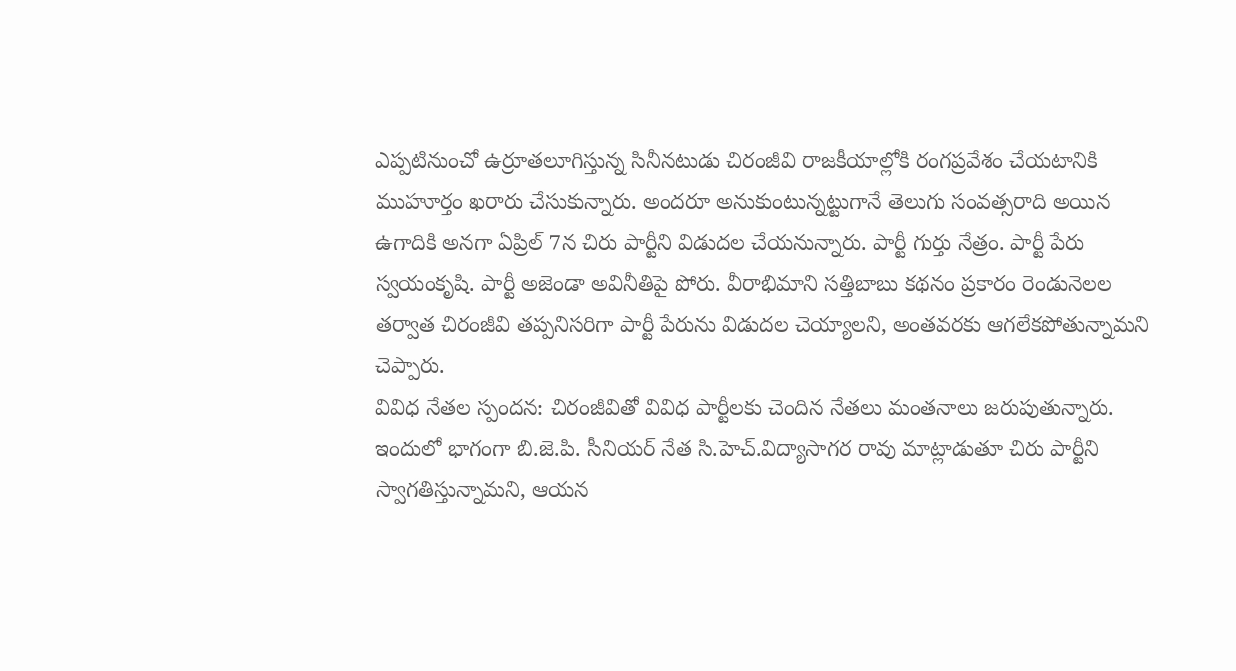ఎప్పటినుంచో ఉర్రూతలూగిస్తున్న సినీనటుడు చిరంజీవి రాజకీయాల్లోకి రంగప్రవేశం చేయటానికి ముహూర్తం ఖరారు చేసుకున్నారు. అందరూ అనుకుంటున్నట్టుగానే తెలుగు సంవత్సరాది అయిన ఉగాదికి అనగా ఏప్రిల్ 7న చిరు పార్టీని విడుదల చేయనున్నారు. పార్టీ గుర్తు నేత్రం. పార్టీ పేరు స్వయంకృషి. పార్టీ అజెండా అవినీతిపై పోరు. వీరాభిమాని సత్తిబాబు కథనం ప్రకారం రెండునెలల తర్వాత చిరంజీవి తప్పనిసరిగా పార్టీ పేరును విడుదల చెయ్యాలని, అంతవరకు ఆగలేకపోతున్నామని చెప్పారు.
వివిధ నేతల స్పందన: చిరంజీవితో వివిధ పార్టీలకు చెందిన నేతలు మంతనాలు జరుపుతున్నారు. ఇందులో భాగంగా బి.జె.పి. సీనియర్ నేత సి.హెచ్.విద్యాసాగర రావు మాట్లాడుతూ చిరు పార్టీని స్వాగతిస్తున్నామని, ఆయన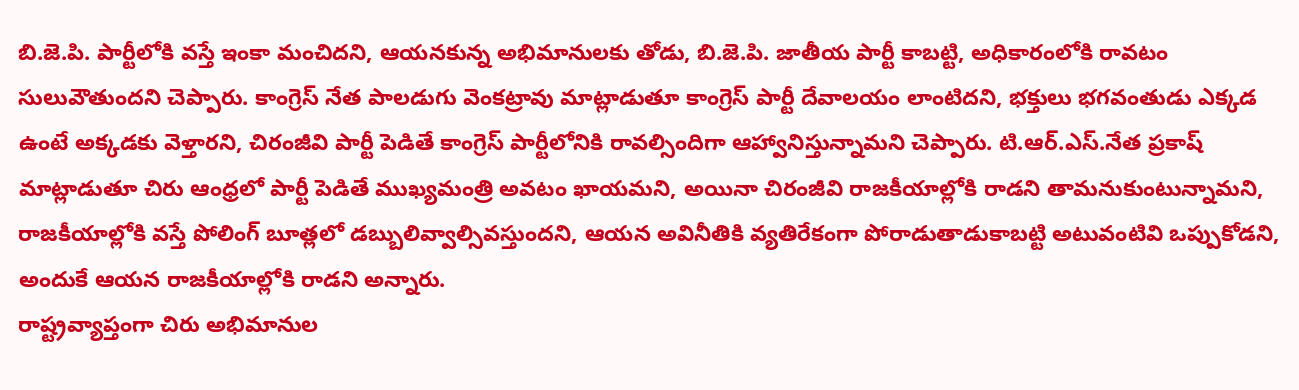బి.జె.పి. పార్టీలోకి వస్తే ఇంకా మంచిదని, ఆయనకున్న అభిమానులకు తోడు, బి.జె.పి. జాతీయ పార్టీ కాబట్టి, అధికారంలోకి రావటం సులువౌతుందని చెప్పారు. కాంగ్రెస్ నేత పాలడుగు వెంకట్రావు మాట్లాడుతూ కాంగ్రెస్ పార్టీ దేవాలయం లాంటిదని, భక్తులు భగవంతుడు ఎక్కడ ఉంటే అక్కడకు వెళ్తారని, చిరంజీవి పార్టీ పెడితే కాంగ్రెస్ పార్టీలోనికి రావల్సిందిగా ఆహ్వానిస్తున్నామని చెప్పారు. టి.ఆర్.ఎస్.నేత ప్రకాష్ మాట్లాడుతూ చిరు ఆంధ్రలో పార్టీ పెడితే ముఖ్యమంత్రి అవటం ఖాయమని, అయినా చిరంజీవి రాజకీయాల్లోకి రాడని తామనుకుంటున్నామని, రాజకీయాల్లోకి వస్తే పోలింగ్ బూత్లలో డబ్బులివ్వాల్సివస్తుందని, ఆయన అవినీతికి వ్యతిరేకంగా పోరాడుతాడుకాబట్టి అటువంటివి ఒప్పుకోడని, అందుకే ఆయన రాజకీయాల్లోకి రాడని అన్నారు.
రాష్ట్రవ్యాప్తంగా చిరు అభిమానుల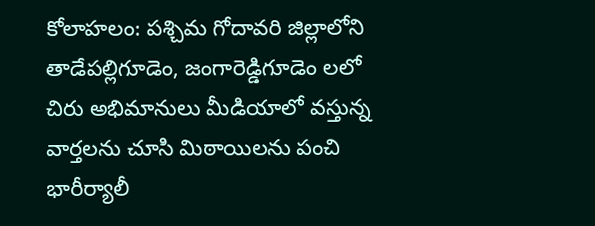కోలాహలం: పశ్చిమ గోదావరి జిల్లాలోని తాడేపల్లిగూడెం, జంగారెడ్డిగూడెం లలో చిరు అభిమానులు మీడియాలో వస్తున్న వార్తలను చూసి మిఠాయిలను పంచి భారీర్యాలీ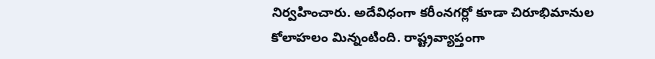నిర్వహించారు. అదేవిధంగా కరీంనగర్లో కూడా చిరూభిమానుల కోలాహలం మిన్నంటింది. రాష్ట్రవ్యాప్తంగా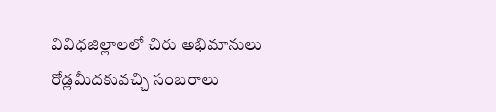వివిధజిల్లాలలో చిరు అభిమానులు రోడ్లమీదకువచ్చి సంబరాలు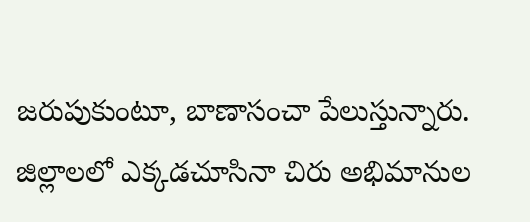జరుపుకుంటూ, బాణాసంచా పేలుస్తున్నారు. జిల్లాలలో ఎక్కడచూసినా చిరు అభిమానుల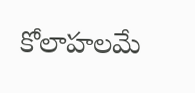కోలాహలమే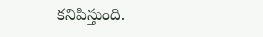కనిపిస్తుంది.